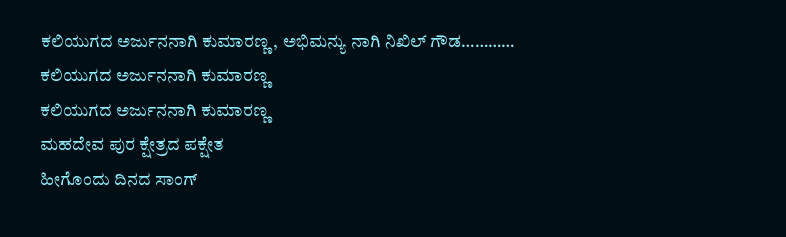ಕಲಿಯುಗದ ಅರ್ಜುನನಾಗಿ ಕುಮಾರಣ್ಣ, ಅಭಿಮನ್ಯು ನಾಗಿ ನಿಖಿಲ್ ಗೌಡ…………
ಕಲಿಯುಗದ ಅರ್ಜುನನಾಗಿ ಕುಮಾರಣ್ಣ
ಕಲಿಯುಗದ ಅರ್ಜುನನಾಗಿ ಕುಮಾರಣ್ಣ
ಮಹದೇವ ಪುರ ಕ್ಷೇತ್ರದ ಪಕ್ಷೇತ
ಹೀಗೊಂದು ದಿನದ ಸಾಂಗ್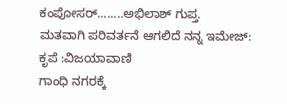ಕಂಪೋಸರ್........ಅಭಿಲಾಶ್ ಗುಪ್ತ.
ಮತವಾಗಿ ಪರಿವರ್ತನೆ ಆಗಲಿದೆ ನನ್ನ ಇಮೇಜ್:
ಕೃಪೆ :ವಿಜಯಾವಾಣಿ
ಗಾಂಧಿ ನಗರಕ್ಕೆ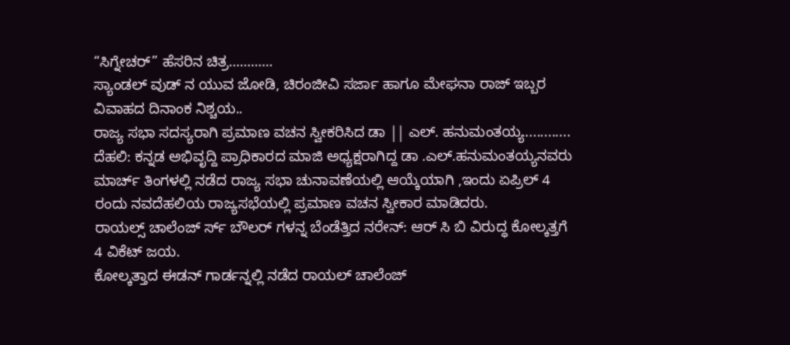“ಸಿಗ್ನೇಚರ್” ಹೆಸರಿನ ಚಿತ್ರ…………
ಸ್ಯಾಂಡಲ್ ವುಡ್ ನ ಯುವ ಜೋಡಿ, ಚಿರಂಜೀವಿ ಸರ್ಜಾ ಹಾಗೂ ಮೇಘನಾ ರಾಜ್ ಇಬ್ಬರ ವಿವಾಹದ ದಿನಾಂಕ ನಿಶ್ಚಯ..
ರಾಜ್ಯ ಸಭಾ ಸದಸ್ಯರಾಗಿ ಪ್ರಮಾಣ ವಚನ ಸ್ವೀಕರಿಸಿದ ಡಾ || ಎಲ್. ಹನುಮಂತಯ್ಯ............
ದೆಹಲಿ: ಕನ್ನಡ ಅಭಿವೃದ್ದಿ ಪ್ರಾಧಿಕಾರದ ಮಾಜಿ ಅಧ್ಯಕ್ಷರಾಗಿದ್ದ ಡಾ .ಎಲ್.ಹನುಮಂತಯ್ಯನವರು ಮಾರ್ಚ್ ತಿಂಗಳಲ್ಲಿ ನಡೆದ ರಾಜ್ಯ ಸಭಾ ಚುನಾವಣೆಯಲ್ಲಿ ಆಯ್ಕೆಯಾಗಿ ,ಇಂದು ಏಪ್ರಿಲ್ 4 ರಂದು ನವದೆಹಲಿಯ ರಾಜ್ಯಸಭೆಯಲ್ಲಿ ಪ್ರಮಾಣ ವಚನ ಸ್ವೀಕಾರ ಮಾಡಿದರು.
ರಾಯಲ್ಸ್ ಚಾಲೆಂಜ್ ರ್ಸ್ ಬೌಲರ್ ಗಳನ್ನ ಬೆಂಡೆತ್ತಿದ ನರೇನ್: ಆರ್ ಸಿ ಬಿ ವಿರುದ್ಧ ಕೋಲ್ಕತ್ತಗೆ 4 ವಿಕೆಟ್ ಜಯ.
ಕೋಲ್ಕತ್ತಾದ ಈಡನ್ ಗಾರ್ಡನ್ನಲ್ಲಿ ನಡೆದ ರಾಯಲ್ ಚಾಲೆಂಜ್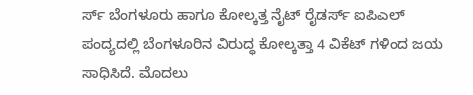ರ್ಸ್ ಬೆಂಗಳೂರು ಹಾಗೂ ಕೋಲ್ಕತ್ತ ನೈಟ್ ರೈಡರ್ಸ್ ಐಪಿಎಲ್ ಪಂದ್ಯದಲ್ಲಿ ಬೆಂಗಳೂರಿನ ವಿರುದ್ಧ ಕೋಲ್ಕತ್ತಾ 4 ವಿಕೆಟ್ ಗಳಿಂದ ಜಯ ಸಾಧಿಸಿದೆ. ಮೊದಲು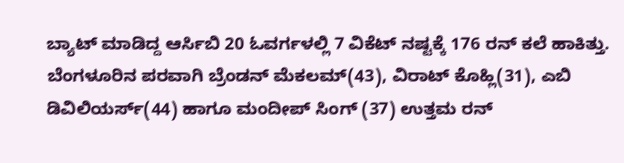ಬ್ಯಾಟ್ ಮಾಡಿದ್ದ ಆರ್ಸಿಬಿ 20 ಓವರ್ಗಳಲ್ಲಿ 7 ವಿಕೆಟ್ ನಷ್ಟಕ್ಕೆ 176 ರನ್ ಕಲೆ ಹಾಕಿತ್ತು. ಬೆಂಗಳೂರಿನ ಪರವಾಗಿ ಬ್ರೆಂಡನ್ ಮೆಕಲಮ್(43), ವಿರಾಟ್ ಕೊಹ್ಲಿ(31), ಎಬಿ ಡಿವಿಲಿಯರ್ಸ್(44) ಹಾಗೂ ಮಂದೀಪ್ ಸಿಂಗ್ (37) ಉತ್ತಮ ರನ್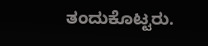ತಂದುಕೊಟ್ಟರು.